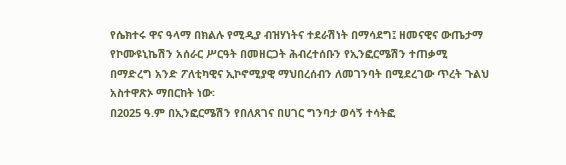የሴክተሩ ዋና ዓላማ በክልሉ የሚዲያ ብዝሃነትና ተደራሽነት በማሳደግ፤ ዘመናዊና ውጤታማ የኮሙዩኒኬሽን አሰራር ሥርዓት በመዘርጋት ሕብረተሰቡን የኢንፎርሜሽን ተጠቃሚ በማድረግ አንድ ፖለቲካዊና ኢኮኖሚያዊ ማህበረሰብን ለመገንባት በሚደረገው ጥረት ጉልህ አስተዋጽኦ ማበርከት ነው፡
በ2025 ዓ.ም በኢንፎርሜሽን የበለጸገና በሀገር ግንባታ ወሳኝ ተሳትፎ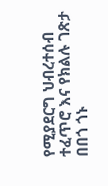የሚያደርግ ህብረተሰብ ተፈጥሮ እና የክልሉ ገጽታ በበጎ ጎኑ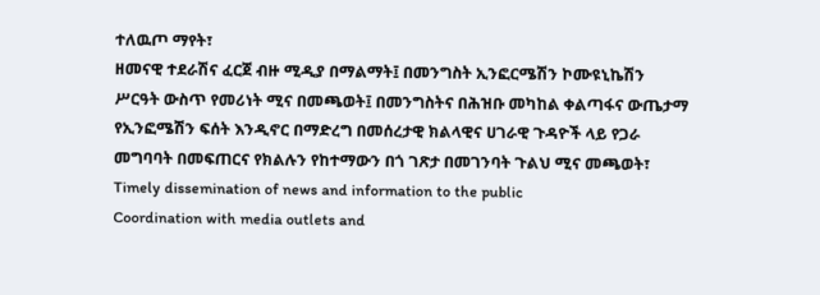ተለዉጦ ማየት፣
ዘመናዊ ተደራሽና ፈርጀ ብዙ ሚዲያ በማልማት፤ በመንግስት ኢንፎርሜሽን ኮሙዩኒኬሽን ሥርዓት ውስጥ የመሪነት ሚና በመጫወት፤ በመንግስትና በሕዝቡ መካከል ቀልጣፋና ውጤታማ የኢንፎሜሽን ፍሰት እንዲኖር በማድረግ በመሰረታዊ ክልላዊና ሀገራዊ ጉዳዮች ላይ የጋራ መግባባት በመፍጠርና የክልሉን የከተማውን በጎ ገጽታ በመገንባት ጉልህ ሚና መጫወት፣
Timely dissemination of news and information to the public
Coordination with media outlets and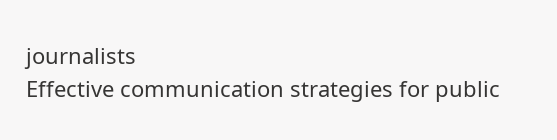journalists
Effective communication strategies for public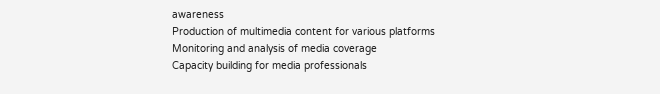awareness
Production of multimedia content for various platforms
Monitoring and analysis of media coverage
Capacity building for media professionals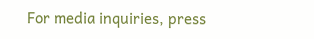For media inquiries, press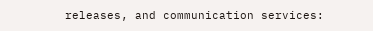releases, and communication services: